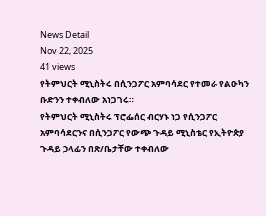News Detail
Nov 22, 2025
41 views
የትምህርት ሚኒስትሩ በሲንጋፖር አምባሳደር የተመራ የልዑካን ቡድንን ተቀብለው አነጋገሩ።
የትምህርት ሚኒስትሩ ፕሮፌሰር ብርሃኑ ነጋ የሲንጋፖር አምባሳደርንና በሲንጋፖር የውጭ ጉዳይ ሚኒስቴር የኢትዮጵያ ጉዳይ ኃላፊን በጽ/ቤታቸው ተቀብለው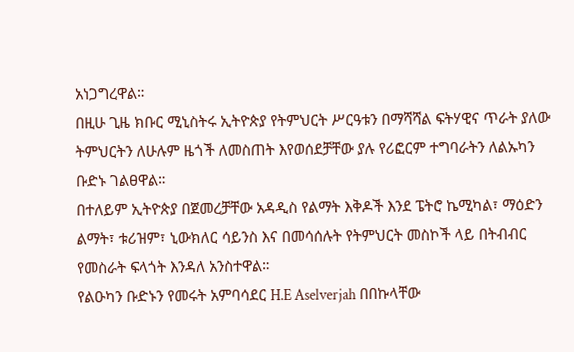አነጋግረዋል።
በዚሁ ጊዜ ክቡር ሚኒስትሩ ኢትዮጵያ የትምህርት ሥርዓቱን በማሻሻል ፍትሃዊና ጥራት ያለው ትምህርትን ለሁሉም ዜጎች ለመስጠት እየወሰደቻቸው ያሉ የሪፎርም ተግባራትን ለልኡካን ቡድኑ ገልፀዋል።
በተለይም ኢትዮጵያ በጀመረቻቸው አዳዲስ የልማት እቅዶች እንደ ፔትሮ ኬሚካል፣ ማዕድን ልማት፣ ቱሪዝም፣ ኒውክለር ሳይንስ እና በመሳሰሉት የትምህርት መስኮች ላይ በትብብር የመስራት ፍላጎት እንዳለ አንስተዋል።
የልዑካን ቡድኑን የመሩት አምባሳደር H.E Aselverjah በበኩላቸው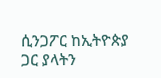ሲንጋፖር ከኢትዮጵያ ጋር ያላትን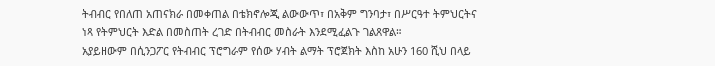ትብብር የበለጠ አጠናክራ በመቀጠል በቴክኖሎጂ ልውውጥ፣ በአቅም ግንባታ፣ በሥርዓተ ትምህርትና ነጻ የትምህርት እድል በመስጠት ረገድ በትብብር መስራት እንደሚፈልጉ ገልጸዋል።
አያይዘውም በሲንጋፖር የትብብር ፕሮግራም የሰው ሃብት ልማት ፕሮጀክት እስከ አሁን 160 ሺህ በላይ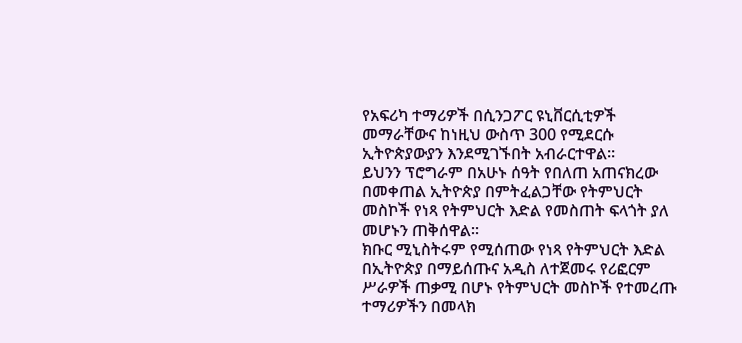የአፍሪካ ተማሪዎች በሲንጋፖር ዩኒቨርሲቲዎች መማራቸውና ከነዚህ ውስጥ 300 የሚደርሱ ኢትዮጵያውያን እንደሚገኙበት አብራርተዋል።
ይህንን ፕሮግራም በአሁኑ ሰዓት የበለጠ አጠናክረው በመቀጠል ኢትዮጵያ በምትፈልጋቸው የትምህርት መስኮች የነጻ የትምህርት እድል የመስጠት ፍላጎት ያለ መሆኑን ጠቅሰዋል።
ክቡር ሚኒስትሩም የሚሰጠው የነጻ የትምህርት እድል በኢትዮጵያ በማይሰጡና አዲስ ለተጀመሩ የሪፎርም ሥራዎች ጠቃሚ በሆኑ የትምህርት መስኮች የተመረጡ ተማሪዎችን በመላክ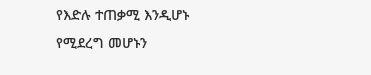የእድሉ ተጠቃሚ እንዲሆኑ የሚደረግ መሆኑን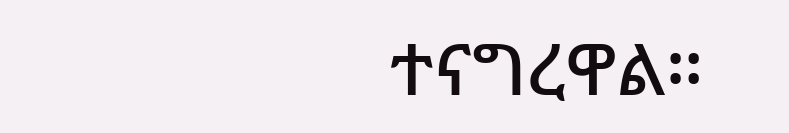ተናግረዋል።